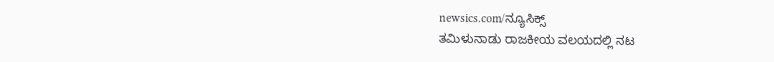newsics.com/ನ್ಯೂಸಿಕ್ಸ್
ತಮಿಳುನಾಡು ರಾಜಕೀಯ ವಲಯದಲ್ಲಿ ನಟ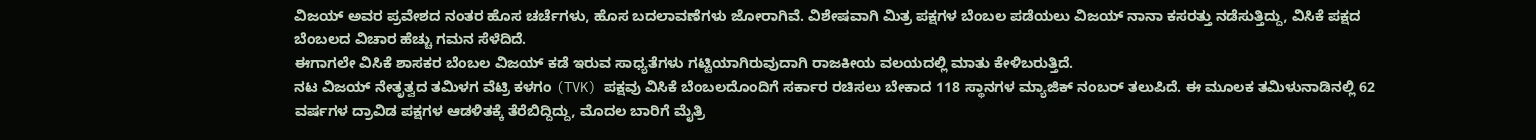ವಿಜಯ್ ಅವರ ಪ್ರವೇಶದ ನಂತರ ಹೊಸ ಚರ್ಚೆಗಳು, ಹೊಸ ಬದಲಾವಣೆಗಳು ಜೋರಾಗಿವೆ. ವಿಶೇಷವಾಗಿ ಮಿತ್ರ ಪಕ್ಷಗಳ ಬೆಂಬಲ ಪಡೆಯಲು ವಿಜಯ್ ನಾನಾ ಕಸರತ್ತು ನಡೆಸುತ್ತಿದ್ದು, ವಿಸಿಕೆ ಪಕ್ಷದ ಬೆಂಬಲದ ವಿಚಾರ ಹೆಚ್ಚು ಗಮನ ಸೆಳೆದಿದೆ.
ಈಗಾಗಲೇ ವಿಸಿಕೆ ಶಾಸಕರ ಬೆಂಬಲ ವಿಜಯ್ ಕಡೆ ಇರುವ ಸಾಧ್ಯತೆಗಳು ಗಟ್ಟಿಯಾಗಿರುವುದಾಗಿ ರಾಜಕೀಯ ವಲಯದಲ್ಲಿ ಮಾತು ಕೇಳಿಬರುತ್ತಿದೆ.
ನಟ ವಿಜಯ್ ನೇತೃತ್ವದ ತಮಿಳಗ ವೆಟ್ರಿ ಕಳಗಂ (TVK) ಪಕ್ಷವು ವಿಸಿಕೆ ಬೆಂಬಲದೊಂದಿಗೆ ಸರ್ಕಾರ ರಚಿಸಲು ಬೇಕಾದ 118 ಸ್ಥಾನಗಳ ಮ್ಯಾಜಿಕ್ ನಂಬರ್ ತಲುಪಿದೆ. ಈ ಮೂಲಕ ತಮಿಳುನಾಡಿನಲ್ಲಿ 62 ವರ್ಷಗಳ ದ್ರಾವಿಡ ಪಕ್ಷಗಳ ಆಡಳಿತಕ್ಕೆ ತೆರೆಬಿದ್ದಿದ್ದು, ಮೊದಲ ಬಾರಿಗೆ ಮೈತ್ರಿ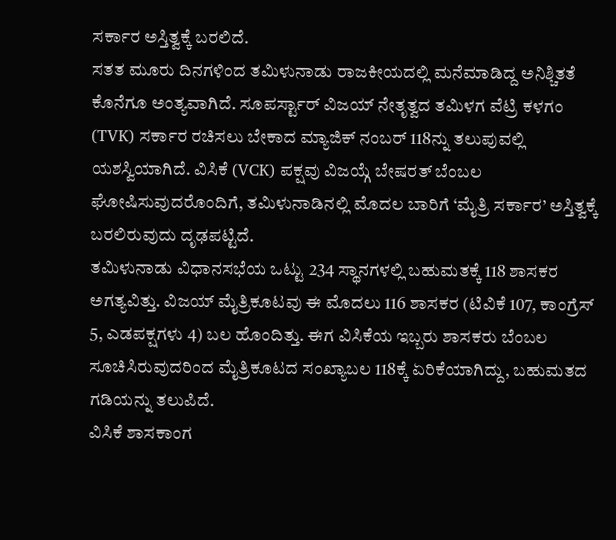ಸರ್ಕಾರ ಅಸ್ತಿತ್ವಕ್ಕೆ ಬರಲಿದೆ.
ಸತತ ಮೂರು ದಿನಗಳಿಂದ ತಮಿಳುನಾಡು ರಾಜಕೀಯದಲ್ಲಿ ಮನೆಮಾಡಿದ್ದ ಅನಿಶ್ಚಿತತೆ ಕೊನೆಗೂ ಅಂತ್ಯವಾಗಿದೆ. ಸೂಪರ್ಸ್ಟಾರ್ ವಿಜಯ್ ನೇತೃತ್ವದ ತಮಿಳಗ ವೆಟ್ರಿ ಕಳಗಂ (TVK) ಸರ್ಕಾರ ರಚಿಸಲು ಬೇಕಾದ ಮ್ಯಾಜಿಕ್ ನಂಬರ್ 118ನ್ನು ತಲುಪುವಲ್ಲಿ ಯಶಸ್ವಿಯಾಗಿದೆ. ವಿಸಿಕೆ (VCK) ಪಕ್ಷವು ವಿಜಯ್ಗೆ ಬೇಷರತ್ ಬೆಂಬಲ ಘೋಷಿಸುವುದರೊಂದಿಗೆ, ತಮಿಳುನಾಡಿನಲ್ಲಿ ಮೊದಲ ಬಾರಿಗೆ ‘ಮೈತ್ರಿ ಸರ್ಕಾರ’ ಅಸ್ತಿತ್ವಕ್ಕೆ ಬರಲಿರುವುದು ದೃಢಪಟ್ಟಿದೆ.
ತಮಿಳುನಾಡು ವಿಧಾನಸಭೆಯ ಒಟ್ಟು 234 ಸ್ಥಾನಗಳಲ್ಲಿ ಬಹುಮತಕ್ಕೆ 118 ಶಾಸಕರ ಅಗತ್ಯವಿತ್ತು. ವಿಜಯ್ ಮೈತ್ರಿಕೂಟವು ಈ ಮೊದಲು 116 ಶಾಸಕರ (ಟಿವಿಕೆ 107, ಕಾಂಗ್ರೆಸ್ 5, ಎಡಪಕ್ಷಗಳು 4) ಬಲ ಹೊಂದಿತ್ತು. ಈಗ ವಿಸಿಕೆಯ ಇಬ್ಬರು ಶಾಸಕರು ಬೆಂಬಲ ಸೂಚಿಸಿರುವುದರಿಂದ ಮೈತ್ರಿಕೂಟದ ಸಂಖ್ಯಾಬಲ 118ಕ್ಕೆ ಏರಿಕೆಯಾಗಿದ್ದು, ಬಹುಮತದ ಗಡಿಯನ್ನು ತಲುಪಿದೆ.
ವಿಸಿಕೆ ಶಾಸಕಾಂಗ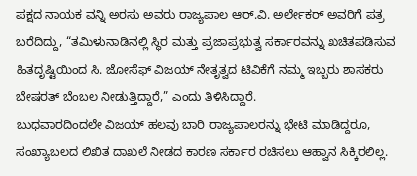ಪಕ್ಷದ ನಾಯಕ ವನ್ನಿ ಅರಸು ಅವರು ರಾಜ್ಯಪಾಲ ಆರ್.ವಿ. ಅರ್ಲೇಕರ್ ಅವರಿಗೆ ಪತ್ರ ಬರೆದಿದ್ದು, “ತಮಿಳುನಾಡಿನಲ್ಲಿ ಸ್ಥಿರ ಮತ್ತು ಪ್ರಜಾಪ್ರಭುತ್ವ ಸರ್ಕಾರವನ್ನು ಖಚಿತಪಡಿಸುವ ಹಿತದೃಷ್ಟಿಯಿಂದ ಸಿ. ಜೋಸೆಫ್ ವಿಜಯ್ ನೇತೃತ್ವದ ಟಿವಿಕೆಗೆ ನಮ್ಮ ಇಬ್ಬರು ಶಾಸಕರು ಬೇಷರತ್ ಬೆಂಬಲ ನೀಡುತ್ತಿದ್ದಾರೆ,” ಎಂದು ತಿಳಿಸಿದ್ದಾರೆ.
ಬುಧವಾರದಿಂದಲೇ ವಿಜಯ್ ಹಲವು ಬಾರಿ ರಾಜ್ಯಪಾಲರನ್ನು ಭೇಟಿ ಮಾಡಿದ್ದರೂ, ಸಂಖ್ಯಾಬಲದ ಲಿಖಿತ ದಾಖಲೆ ನೀಡದ ಕಾರಣ ಸರ್ಕಾರ ರಚಿಸಲು ಆಹ್ವಾನ ಸಿಕ್ಕಿರಲಿಲ್ಲ.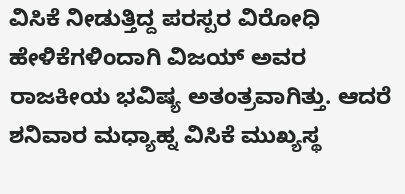ವಿಸಿಕೆ ನೀಡುತ್ತಿದ್ದ ಪರಸ್ಪರ ವಿರೋಧಿ ಹೇಳಿಕೆಗಳಿಂದಾಗಿ ವಿಜಯ್ ಅವರ ರಾಜಕೀಯ ಭವಿಷ್ಯ ಅತಂತ್ರವಾಗಿತ್ತು. ಆದರೆ ಶನಿವಾರ ಮಧ್ಯಾಹ್ನ ವಿಸಿಕೆ ಮುಖ್ಯಸ್ಥ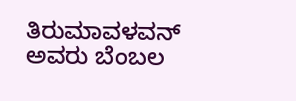ತಿರುಮಾವಳವನ್ ಅವರು ಬೆಂಬಲ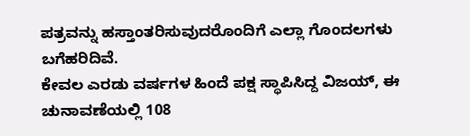ಪತ್ರವನ್ನು ಹಸ್ತಾಂತರಿಸುವುದರೊಂದಿಗೆ ಎಲ್ಲಾ ಗೊಂದಲಗಳು ಬಗೆಹರಿದಿವೆ.
ಕೇವಲ ಎರಡು ವರ್ಷಗಳ ಹಿಂದೆ ಪಕ್ಷ ಸ್ಥಾಪಿಸಿದ್ದ ವಿಜಯ್, ಈ ಚುನಾವಣೆಯಲ್ಲಿ 108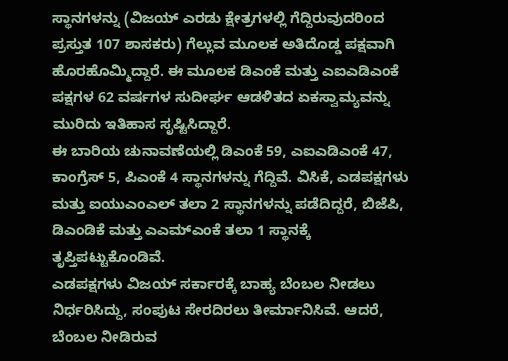ಸ್ಥಾನಗಳನ್ನು (ವಿಜಯ್ ಎರಡು ಕ್ಷೇತ್ರಗಳಲ್ಲಿ ಗೆದ್ದಿರುವುದರಿಂದ ಪ್ರಸ್ತುತ 107 ಶಾಸಕರು) ಗೆಲ್ಲುವ ಮೂಲಕ ಅತಿದೊಡ್ಡ ಪಕ್ಷವಾಗಿ ಹೊರಹೊಮ್ಮಿದ್ದಾರೆ. ಈ ಮೂಲಕ ಡಿಎಂಕೆ ಮತ್ತು ಎಐಎಡಿಎಂಕೆ ಪಕ್ಷಗಳ 62 ವರ್ಷಗಳ ಸುದೀರ್ಘ ಆಡಳಿತದ ಏಕಸ್ವಾಮ್ಯವನ್ನು ಮುರಿದು ಇತಿಹಾಸ ಸೃಷ್ಟಿಸಿದ್ದಾರೆ.
ಈ ಬಾರಿಯ ಚುನಾವಣೆಯಲ್ಲಿ ಡಿಎಂಕೆ 59, ಎಐಎಡಿಎಂಕೆ 47, ಕಾಂಗ್ರೆಸ್ 5, ಪಿಎಂಕೆ 4 ಸ್ಥಾನಗಳನ್ನು ಗೆದ್ದಿವೆ. ವಿಸಿಕೆ, ಎಡಪಕ್ಷಗಳು ಮತ್ತು ಐಯುಎಂಎಲ್ ತಲಾ 2 ಸ್ಥಾನಗಳನ್ನು ಪಡೆದಿದ್ದರೆ, ಬಿಜೆಪಿ, ಡಿಎಂಡಿಕೆ ಮತ್ತು ಎಎಮ್ಎಂಕೆ ತಲಾ 1 ಸ್ಥಾನಕ್ಕೆ ತೃಪ್ತಿಪಟ್ಟುಕೊಂಡಿವೆ.
ಎಡಪಕ್ಷಗಳು ವಿಜಯ್ ಸರ್ಕಾರಕ್ಕೆ ಬಾಹ್ಯ ಬೆಂಬಲ ನೀಡಲು ನಿರ್ಧರಿಸಿದ್ದು, ಸಂಪುಟ ಸೇರದಿರಲು ತೀರ್ಮಾನಿಸಿವೆ. ಆದರೆ, ಬೆಂಬಲ ನೀಡಿರುವ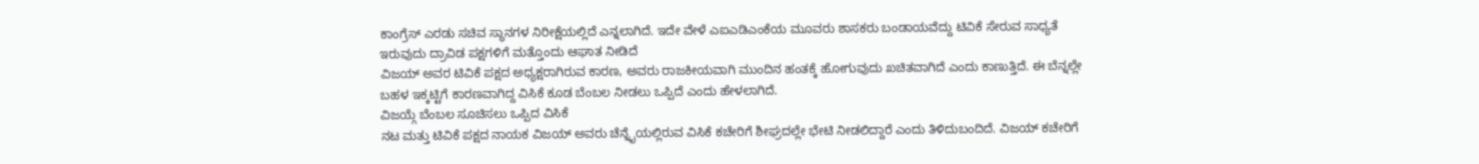ಕಾಂಗ್ರೆಸ್ ಎರಡು ಸಚಿವ ಸ್ಥಾನಗಳ ನಿರೀಕ್ಷೆಯಲ್ಲಿದೆ ಎನ್ನಲಾಗಿದೆ. ಇದೇ ವೇಳೆ ಎಐಎಡಿಎಂಕೆಯ ಮೂವರು ಶಾಸಕರು ಬಂಡಾಯವೆದ್ದು ಟಿವಿಕೆ ಸೇರುವ ಸಾಧ್ಯತೆ ಇರುವುದು ದ್ರಾವಿಡ ಪಕ್ಷಗಳಿಗೆ ಮತ್ತೊಂದು ಆಘಾತ ನೀಡಿದೆ
ವಿಜಯ್ ಅವರ ಟಿವಿಕೆ ಪಕ್ಷದ ಅಧ್ಯಕ್ಷರಾಗಿರುವ ಕಾರಣ, ಅವರು ರಾಜಕೀಯವಾಗಿ ಮುಂದಿನ ಹಂತಕ್ಕೆ ಹೋಗುವುದು ಖಚಿತವಾಗಿದೆ ಎಂದು ಕಾಣುತ್ತಿದೆ. ಈ ಬೆನ್ನಲ್ಲೇ ಬಹಳ ಇಕ್ಕಟ್ಟಿಗೆ ಕಾರಣವಾಗಿದ್ದ ವಿಸಿಕೆ ಕೂಡ ಬೆಂಬಲ ನೀಡಲು ಒಪ್ಪಿದೆ ಎಂದು ಹೇಳಲಾಗಿದೆ.
ವಿಜಯ್ಗೆ ಬೆಂಬಲ ಸೂಚಿಸಲು ಒಪ್ಪಿದ ವಿಸಿಕೆ
ನಟ ಮತ್ತು ಟಿವಿಕೆ ಪಕ್ಷದ ನಾಯಕ ವಿಜಯ್ ಅವರು ಚೆನ್ನೈಯಲ್ಲಿರುವ ವಿಸಿಕೆ ಕಚೇರಿಗೆ ಶೀಘ್ರದಲ್ಲೇ ಭೇಟಿ ನೀಡಲಿದ್ದಾರೆ ಎಂದು ತಿಳಿದುಬಂದಿದೆ. ವಿಜಯ್ ಕಚೇರಿಗೆ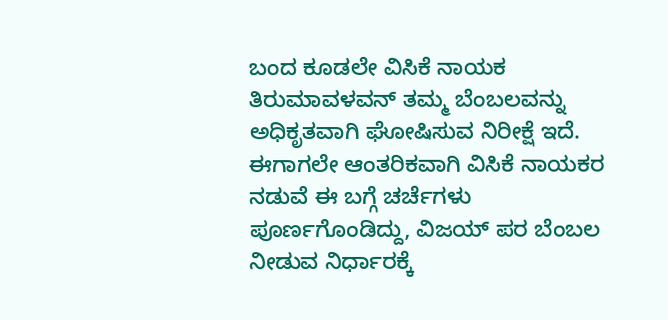ಬಂದ ಕೂಡಲೇ ವಿಸಿಕೆ ನಾಯಕ ತಿರುಮಾವಳವನ್ ತಮ್ಮ ಬೆಂಬಲವನ್ನು ಅಧಿಕೃತವಾಗಿ ಘೋಷಿಸುವ ನಿರೀಕ್ಷೆ ಇದೆ. ಈಗಾಗಲೇ ಆಂತರಿಕವಾಗಿ ವಿಸಿಕೆ ನಾಯಕರ ನಡುವೆ ಈ ಬಗ್ಗೆ ಚರ್ಚೆಗಳು ಪೂರ್ಣಗೊಂಡಿದ್ದು, ವಿಜಯ್ ಪರ ಬೆಂಬಲ ನೀಡುವ ನಿರ್ಧಾರಕ್ಕೆ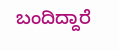ಬಂದಿದ್ದಾರೆ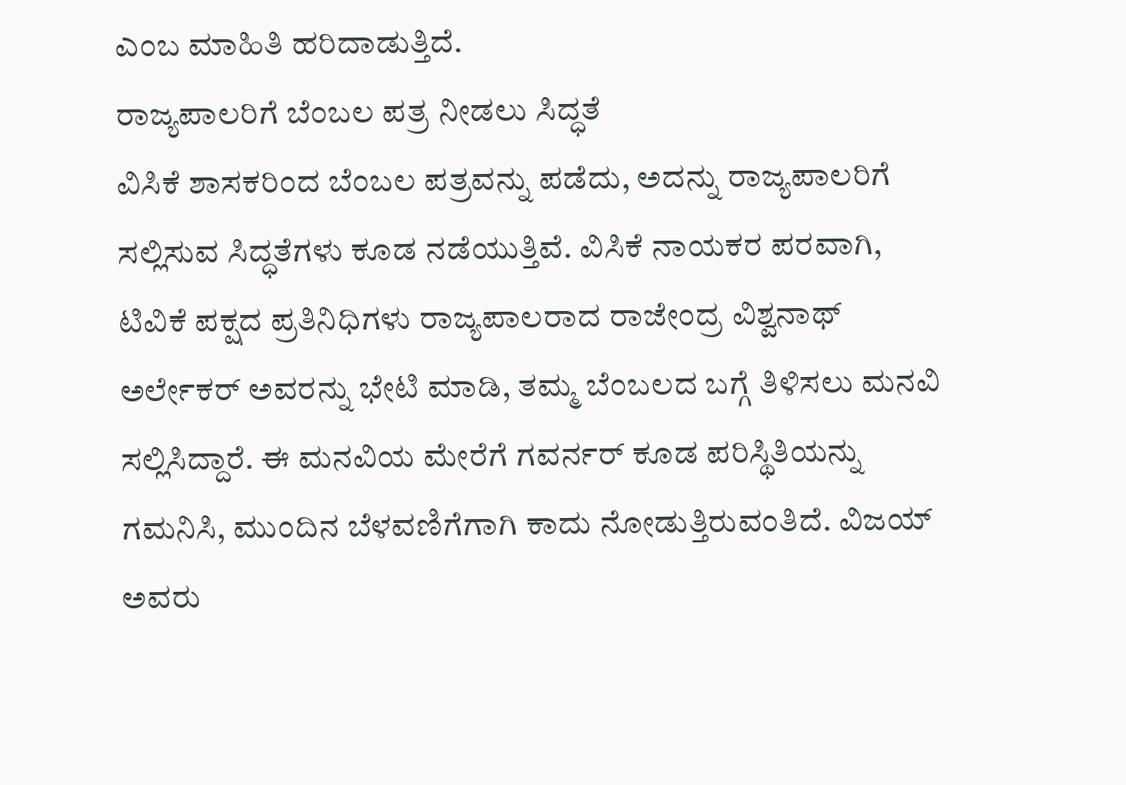ಎಂಬ ಮಾಹಿತಿ ಹರಿದಾಡುತ್ತಿದೆ.
ರಾಜ್ಯಪಾಲರಿಗೆ ಬೆಂಬಲ ಪತ್ರ ನೀಡಲು ಸಿದ್ಧತೆ
ವಿಸಿಕೆ ಶಾಸಕರಿಂದ ಬೆಂಬಲ ಪತ್ರವನ್ನು ಪಡೆದು, ಅದನ್ನು ರಾಜ್ಯಪಾಲರಿಗೆ ಸಲ್ಲಿಸುವ ಸಿದ್ಧತೆಗಳು ಕೂಡ ನಡೆಯುತ್ತಿವೆ. ವಿಸಿಕೆ ನಾಯಕರ ಪರವಾಗಿ, ಟಿವಿಕೆ ಪಕ್ಷದ ಪ್ರತಿನಿಧಿಗಳು ರಾಜ್ಯಪಾಲರಾದ ರಾಜೇಂದ್ರ ವಿಶ್ವನಾಥ್ ಅರ್ಲೇಕರ್ ಅವರನ್ನು ಭೇಟಿ ಮಾಡಿ, ತಮ್ಮ ಬೆಂಬಲದ ಬಗ್ಗೆ ತಿಳಿಸಲು ಮನವಿ ಸಲ್ಲಿಸಿದ್ದಾರೆ. ಈ ಮನವಿಯ ಮೇರೆಗೆ ಗವರ್ನರ್ ಕೂಡ ಪರಿಸ್ಥಿತಿಯನ್ನು ಗಮನಿಸಿ, ಮುಂದಿನ ಬೆಳವಣಿಗೆಗಾಗಿ ಕಾದು ನೋಡುತ್ತಿರುವಂತಿದೆ. ವಿಜಯ್ ಅವರು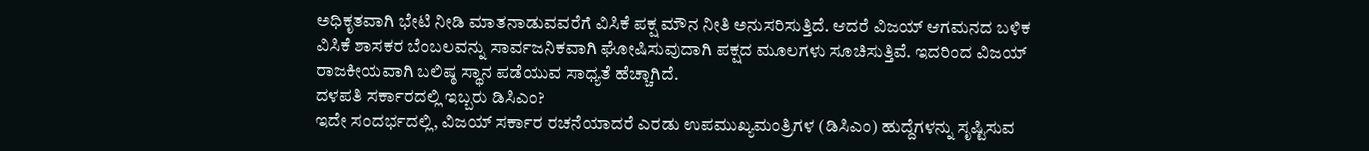ಅಧಿಕೃತವಾಗಿ ಭೇಟಿ ನೀಡಿ ಮಾತನಾಡುವವರೆಗೆ ವಿಸಿಕೆ ಪಕ್ಷ ಮೌನ ನೀತಿ ಅನುಸರಿಸುತ್ತಿದೆ. ಆದರೆ ವಿಜಯ್ ಆಗಮನದ ಬಳಿಕ ವಿಸಿಕೆ ಶಾಸಕರ ಬೆಂಬಲವನ್ನು ಸಾರ್ವಜನಿಕವಾಗಿ ಘೋಷಿಸುವುದಾಗಿ ಪಕ್ಷದ ಮೂಲಗಳು ಸೂಚಿಸುತ್ತಿವೆ. ಇದರಿಂದ ವಿಜಯ್ ರಾಜಕೀಯವಾಗಿ ಬಲಿಷ್ಠ ಸ್ಥಾನ ಪಡೆಯುವ ಸಾಧ್ಯತೆ ಹೆಚ್ಚಾಗಿದೆ.
ದಳಪತಿ ಸರ್ಕಾರದಲ್ಲಿ ಇಬ್ಬರು ಡಿಸಿಎಂ?
ಇದೇ ಸಂದರ್ಭದಲ್ಲಿ, ವಿಜಯ್ ಸರ್ಕಾರ ರಚನೆಯಾದರೆ ಎರಡು ಉಪಮುಖ್ಯಮಂತ್ರಿಗಳ (ಡಿಸಿಎಂ) ಹುದ್ದೆಗಳನ್ನು ಸೃಷ್ಟಿಸುವ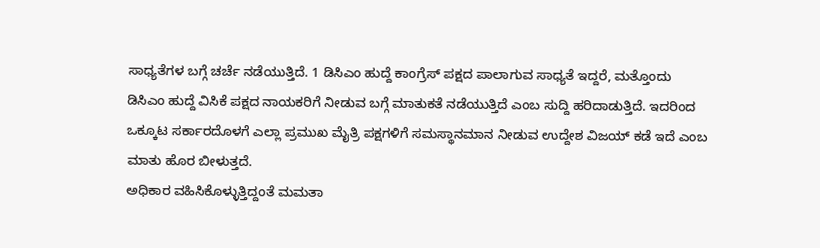ಸಾಧ್ಯತೆಗಳ ಬಗ್ಗೆ ಚರ್ಚೆ ನಡೆಯುತ್ತಿದೆ. 1 ಡಿಸಿಎಂ ಹುದ್ದೆ ಕಾಂಗ್ರೆಸ್ ಪಕ್ಷದ ಪಾಲಾಗುವ ಸಾಧ್ಯತೆ ಇದ್ದರೆ, ಮತ್ತೊಂದು ಡಿಸಿಎಂ ಹುದ್ದೆ ವಿಸಿಕೆ ಪಕ್ಷದ ನಾಯಕರಿಗೆ ನೀಡುವ ಬಗ್ಗೆ ಮಾತುಕತೆ ನಡೆಯುತ್ತಿದೆ ಎಂಬ ಸುದ್ದಿ ಹರಿದಾಡುತ್ತಿದೆ. ಇದರಿಂದ ಒಕ್ಕೂಟ ಸರ್ಕಾರದೊಳಗೆ ಎಲ್ಲಾ ಪ್ರಮುಖ ಮೈತ್ರಿ ಪಕ್ಷಗಳಿಗೆ ಸಮಸ್ಥಾನಮಾನ ನೀಡುವ ಉದ್ದೇಶ ವಿಜಯ್ ಕಡೆ ಇದೆ ಎಂಬ ಮಾತು ಹೊರ ಬೀಳುತ್ತದೆ.
ಅಧಿಕಾರ ವಹಿಸಿಕೊಳ್ಳುತ್ತಿದ್ದಂತೆ ಮಮತಾ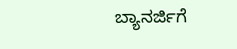ಬ್ಯಾನರ್ಜಿಗೆ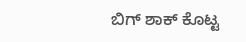ಬಿಗ್ ಶಾಕ್ ಕೊಟ್ಟ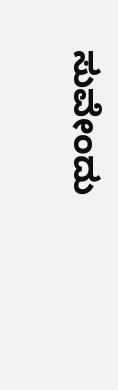ಸುವೇಂದು